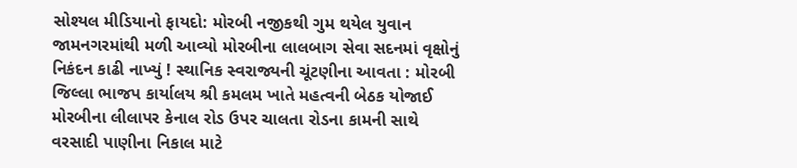સોશ્યલ મીડિયાનો ફાયદો: મોરબી નજીકથી ગુમ થયેલ યુવાન જામનગરમાંથી મળી આવ્યો મોરબીના લાલબાગ સેવા સદનમાં વૃક્ષોનું નિકંદન કાઢી નાખ્યું ! સ્થાનિક સ્વરાજ્યની ચૂંટણીના આવતા : મોરબી જિલ્લા ભાજપ કાર્યાલય શ્રી કમલમ ખાતે મહત્વની બેઠક યોજાઈ મોરબીના લીલાપર કેનાલ રોડ ઉપર ચાલતા રોડના કામની સાથે વરસાદી પાણીના નિકાલ માટે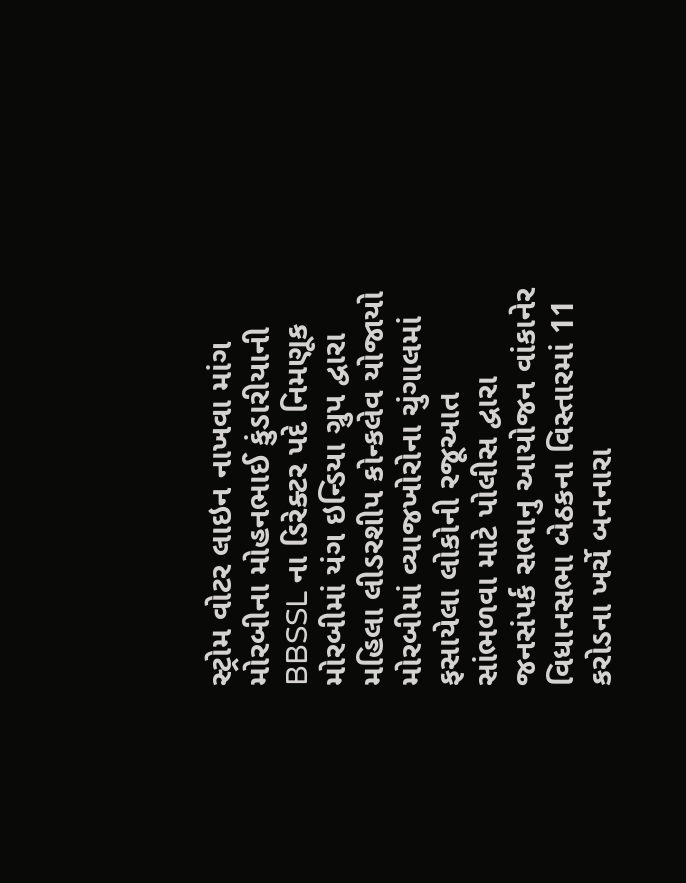સ્ટ્રોમ વોટર લાઇન નાખવા માંગ મોરબીના મોહનભાઈ કુંડારીયાની BBSSL ના ડિરેક્ટર પદે નિમણૂક મોરબીમાં યંગ ઇન્ડિયા ગ્રુપ દ્વારા મહિલા લીડરશીપ કોન્કલેવ યોજાયો મોરબીમાં વ્યાજખોરોના ચુંગાલમાં ફસાયેલા લોકોની રજૂઆત સાંભળવા માટે પોલીસ દ્વારા જનસંપર્ક સભાનુ આયોજન વાંકાનેર વિધાનસભા બેઠકના વિસ્તારમાં 11 કરોડના ખર્ચે બનનારા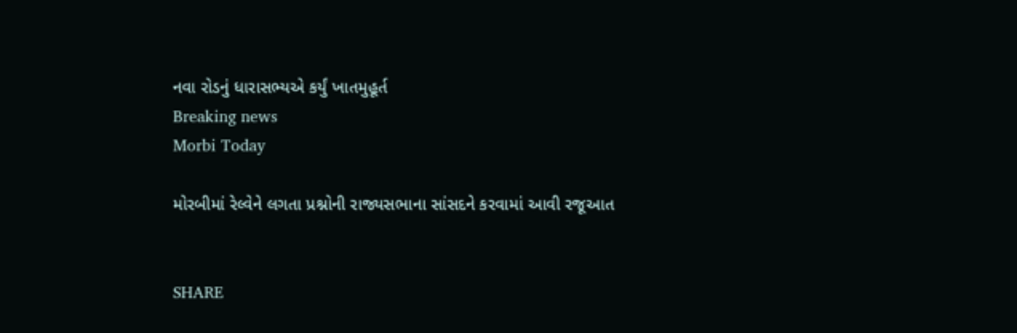નવા રોડનું ધારાસભ્યએ કર્યું ખાતમુહૂર્ત
Breaking news
Morbi Today

મોરબીમાં રેલ્વેને લગતા પ્રશ્નોની રાજ્યસભાના સાંસદને કરવામાં આવી રજૂઆત


SHARE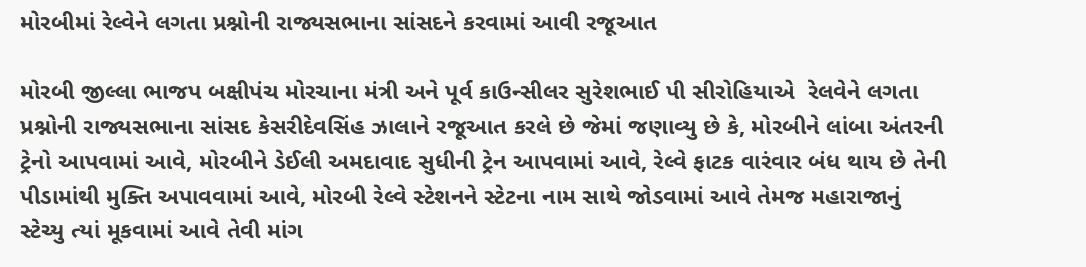મોરબીમાં રેલ્વેને લગતા પ્રશ્નોની રાજ્યસભાના સાંસદને કરવામાં આવી રજૂઆત

મોરબી જીલ્લા ભાજપ બક્ષીપંચ મોરચાના મંત્રી અને પૂર્વ કાઉન્સીલર સુરેશભાઈ પી સીરોહિયાએ  રેલવેને લગતા પ્રશ્નોની રાજ્યસભાના સાંસદ કેસરીદેવસિંહ ઝાલાને રજૂઆત કરલે છે જેમાં જણાવ્યુ છે કે, મોરબીને લાંબા અંતરની ટ્રેનો આપવામાં આવે, મોરબીને ડેઈલી અમદાવાદ સુધીની ટ્રેન આપવામાં આવે, રેલ્વે ફાટક વારંવાર બંધ થાય છે તેની પીડામાંથી મુક્તિ અપાવવામાં આવે, મોરબી રેલ્વે સ્ટેશનને સ્ટેટના નામ સાથે જોડવામાં આવે તેમજ મહારાજાનું સ્ટેચ્યુ ત્યાં મૂકવામાં આવે તેવી માંગ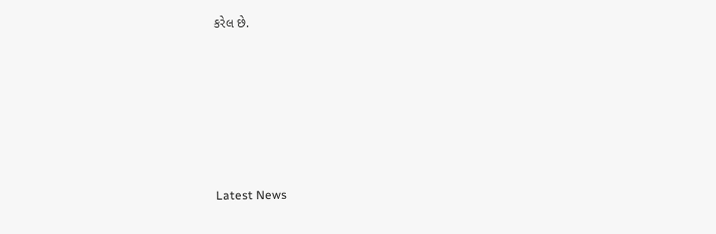કરેલ છે.






Latest News